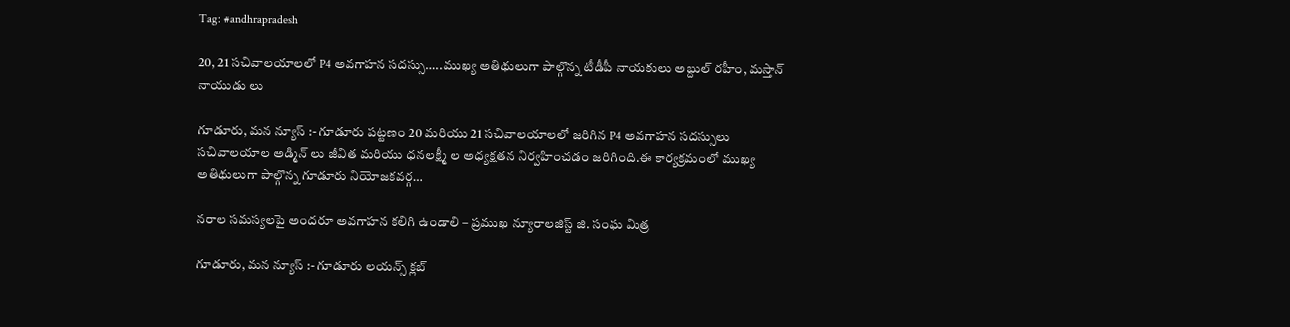Tag: #andhrapradesh

20, 21 సచివాలయాలలో P4 అవగాహన సదస్సు…..ముఖ్య అతిథులుగా పాల్గొన్న టీడీపీ నాయకులు అబ్దుల్ రహీం, మస్తాన్ నాయుడు లు

గూడూరు, మన న్యూస్ :- గూడూరు పట్టణం 20 మరియు 21 సచివాలయాలలో జరిగిన P4 అవగాహన సదస్సులు సచివాలయాల అడ్మిన్ లు జీవిత మరియు ధనలక్ష్మీ ల అధ్యక్షతన నిర్వహించడం జరిగింది.ఈ కార్యక్రమంలో ముఖ్య అతిథులుగా పాల్గొన్న గూడూరు నియోజకవర్గ…

నరాల సమస్యలపై అందరూ అవగాహన కలిగి ఉండాలి – ప్రముఖ న్యూరాలజిస్ట్ జి. సంఘ మిత్ర

గూడూరు, మన న్యూస్ :- గూడూరు లయన్స్ క్లబ్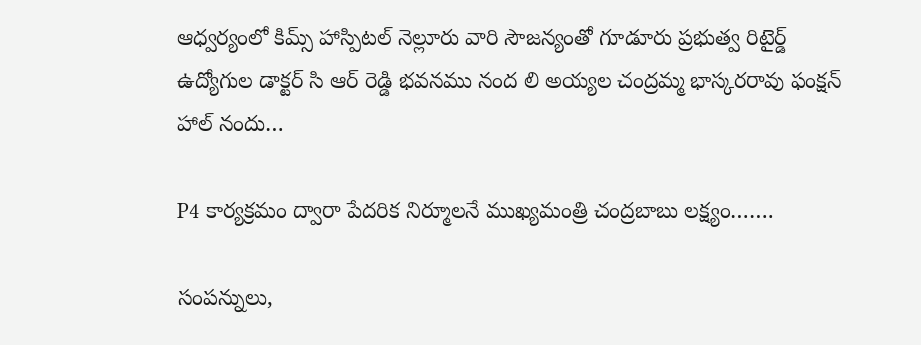ఆధ్వర్యంలో కిమ్స్ హాస్పిటల్ నెల్లూరు వారి సౌజన్యంతో గూడూరు ప్రభుత్వ రిటైర్డ్ ఉద్యోగుల డాక్టర్ సి ఆర్ రెడ్డి భవనము నంద లి అయ్యల చంద్రమ్మ భాస్కరరావు ఫంక్షన్ హాల్ నందు…

P4 కార్యక్రమం ద్వారా పేదరిక నిర్మూలనే ముఖ్యమంత్రి చంద్రబాబు లక్ష్యం…….

సంపన్నులు,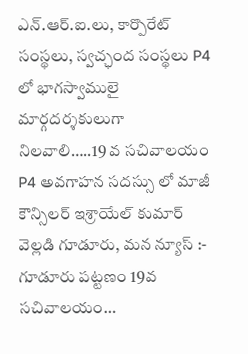ఎన్.ఆర్.ఐ.లు, కార్పొరేట్ సంస్థలు, స్వచ్ఛంద సంస్థలు P4 లో భాగస్వాములై మార్గదర్శకులుగా నిలవాలి…..19 వ సచివాలయం P4 అవగాహన సదస్సు లో మాజీ కౌన్సిలర్ ఇశ్రాయేల్ కుమార్ వెల్లడి గూడూరు, మన న్యూస్ :- గూడూరు పట్టణం 19వ సచివాలయం…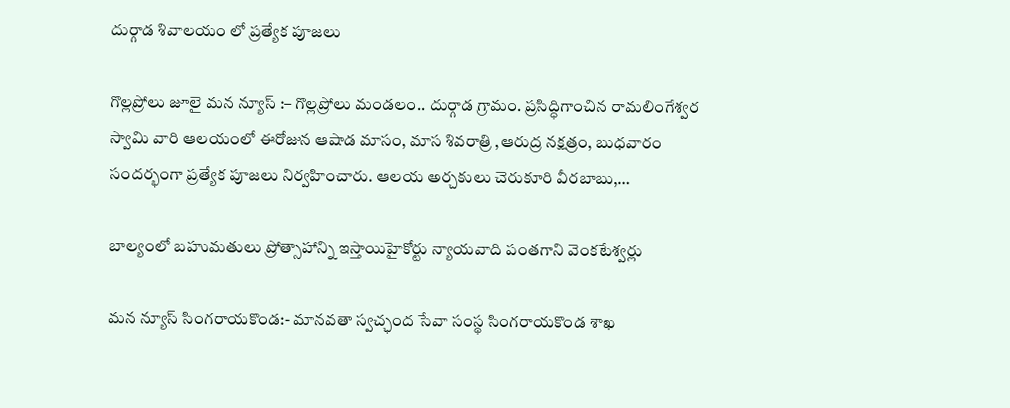దుర్గాడ శివాలయం లో ప్రత్యేక పూజలు

గొల్లప్రోలు జూలై మన న్యూస్ :– గొల్లప్రోలు మండలం.. దుర్గాడ గ్రామం. ప్రసిద్ధిగాంచిన రామలింగేశ్వర స్వామి వారి ఆలయంలో ఈరోజున ఆషాడ మాసం, మాస శివరాత్రి ,ఆరుద్ర నక్షత్రం, బుధవారం సందర్భంగా ప్రత్యేక పూజలు నిర్వహించారు. ఆలయ అర్చకులు చెరుకూరి వీరబాబు,…

బాల్యంలో బహుమతులు ప్రోత్సాహాన్ని ఇస్తాయిహైకోర్టు న్యాయవాది పంతగాని వెంకటేశ్వర్లు

మన న్యూస్ సింగరాయకొండ:- మానవతా స్వచ్ఛంద సేవా సంస్థ సింగరాయకొండ శాఖ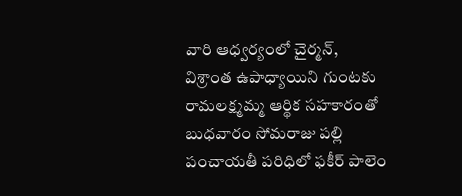వారి ఆధ్వర్యంలో చైర్మన్, విశ్రాంత ఉపాధ్యాయిని గుంటకు రామలక్ష్మమ్మ ఆర్థిక సహకారంతో బుధవారం సోమరాజు పల్లి పంచాయతీ పరిధిలో ఫకీర్ పాలెం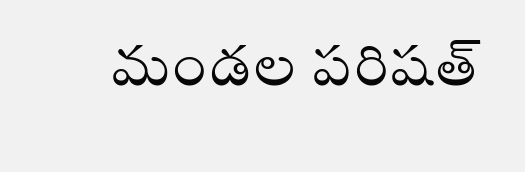మండల పరిషత్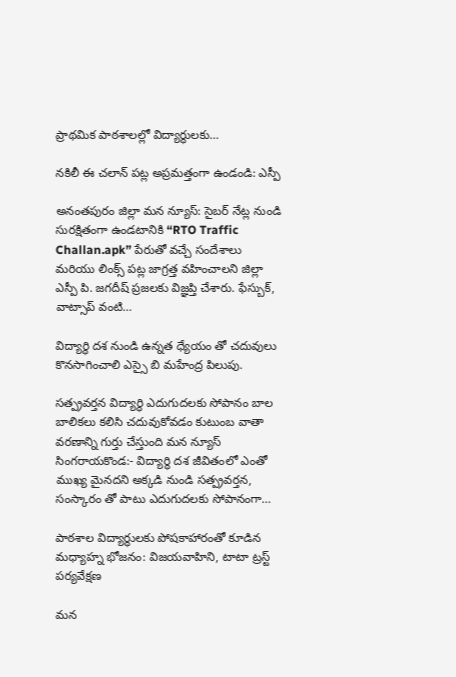ప్రాథమిక పాఠశాలల్లో విద్యార్థులకు…

నకిలీ ఈ చలాన్ పట్ల అప్రమత్తంగా ఉండండి: ఎస్పీ

అనంతపురం జిల్లా మన న్యూస్: సైబర్ నేట్ల నుండి సురక్షితంగా ఉండటానికి “RTO Traffic Challan.apk” పేరుతో వచ్చే సందేశాలు మరియు లింక్స్ పట్ల జాగ్రత్త వహించాలని జిల్లా ఎస్పీ పి. జగదీష్ ప్రజలకు విజ్ఞప్తి చేశారు. ఫేస్బుక్, వాట్సాప్ వంటి…

విద్యార్థి దశ నుండి ఉన్నత ధ్యేయం తో చదువులు కొనసాగించాలి ఎస్సై బి మహేంద్ర పిలుపు.

సత్ప్రవర్తన విద్యార్థి ఎదుగుదలకు సోపానం బాల బాలికలు కలిసి చదువుకోవడం కుటుంబ వాతా వరణాన్ని గుర్తు చేస్తుంది మన న్యూస్ సింగరాయకొండ:- విద్యార్థి దశ జీవితంలో ఎంతో ముఖ్య మైనదని అక్కడి నుండి సత్ప్రవర్తన, సంస్కారం తో పాటు ఎదుగుదలకు సోపానంగా…

పాఠశాల విద్యార్థులకు పోషకాహారంతో కూడిన మధ్యాహ్న భోజనం: విజయవాహిని, టాటా ట్రస్ట్ పర్యవేక్షణ

మన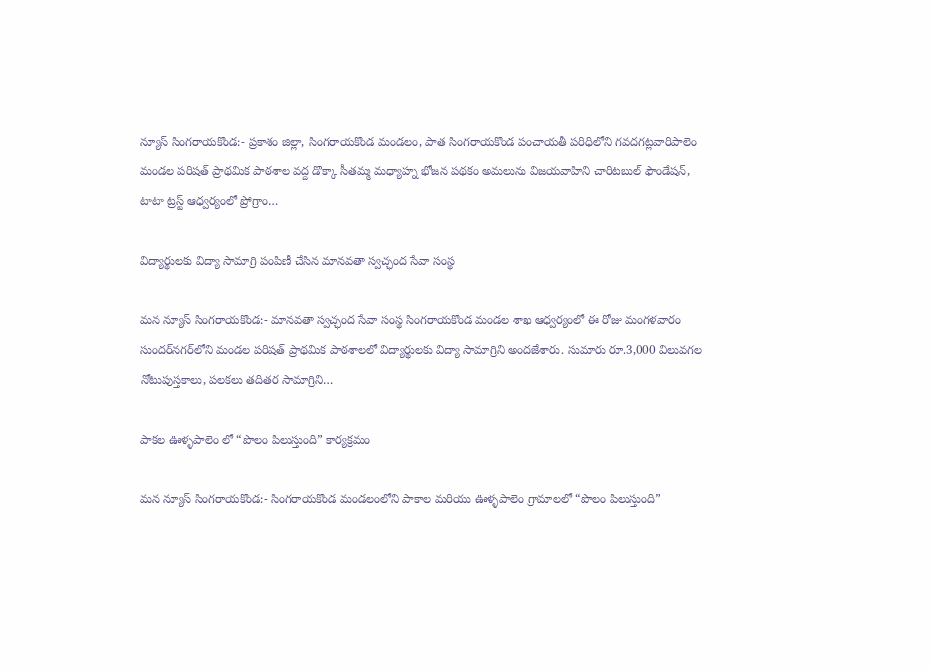న్యూస్ సింగరాయకొండ:- ప్రకాశం జిల్లా, సింగరాయకొండ మండలం, పాత సింగరాయకొండ పంచాయతీ పరిధిలోని గవదగట్లవారిపాలెం మండల పరిషత్ ప్రాథమిక పాఠశాల వద్ద డొక్కా సీతమ్మ మధ్యాహ్న భోజన పథకం అమలును విజయవాహిని చారిటబుల్ ఫౌండేషన్, టాటా ట్రస్ట్ ఆధ్వర్యంలో ప్రోగ్రాం…

విద్యార్థులకు విద్యా సామాగ్రి పంపిణీ చేసిన మానవతా స్వచ్ఛంద సేవా సంస్థ

మన న్యూస్ సింగరాయకొండ:- మానవతా స్వచ్ఛంద సేవా సంస్థ సింగరాయకొండ మండల శాఖ ఆధ్వర్యంలో ఈ రోజు మంగళవారం సుందర్‌నగర్‌లోని మండల పరిషత్ ప్రాథమిక పాఠశాలలో విద్యార్థులకు విద్యా సామాగ్రిని అందజేశారు. సుమారు రూ.3,000 విలువగల నోటుపుస్తకాలు, పలకలు తదితర సామాగ్రిని…

పాకల ఊళ్ళపాలెం లో “పొలం పిలుస్తుంది” కార్యక్రమం

మన న్యూస్ సింగరాయకొండ:- సింగరాయకొండ మండలంలోని పాకాల మరియు ఊళ్ళపాలెం గ్రామాలలో “పొలం పిలుస్తుంది”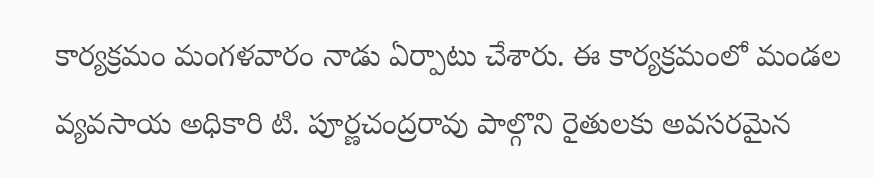కార్యక్రమం మంగళవారం నాడు ఏర్పాటు చేశారు. ఈ కార్యక్రమంలో మండల వ్యవసాయ అధికారి టి. పూర్ణచంద్రరావు పాల్గొని రైతులకు అవసరమైన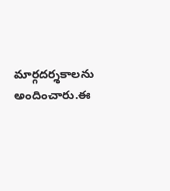మార్గదర్శకాలను అందించారు.ఈ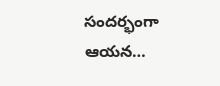సందర్భంగా ఆయన…